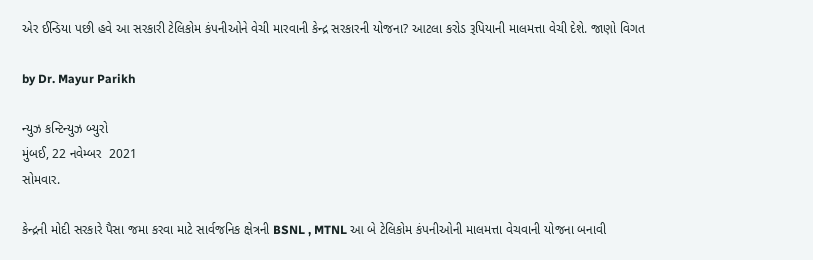એર ઈન્ડિયા પછી હવે આ સરકારી ટેલિકોમ કંપનીઓને વેચી મારવાની કેન્દ્ર સરકારની યોજના? આટલા કરોડ રૂપિયાની માલમત્તા વેચી દેશે. જાણો વિગત

by Dr. Mayur Parikh

ન્યુઝ કન્ટિન્યુઝ બ્યુરો
મુંબઈ, 22 નવેમ્બર  2021
સોમવાર.

કેન્દ્રની મોદી સરકારે પૈસા જમા કરવા માટે સાર્વજનિક ક્ષેત્રની BSNL , MTNL આ બે ટેલિકોમ કંપનીઓની માલમત્તા વેચવાની યોજના બનાવી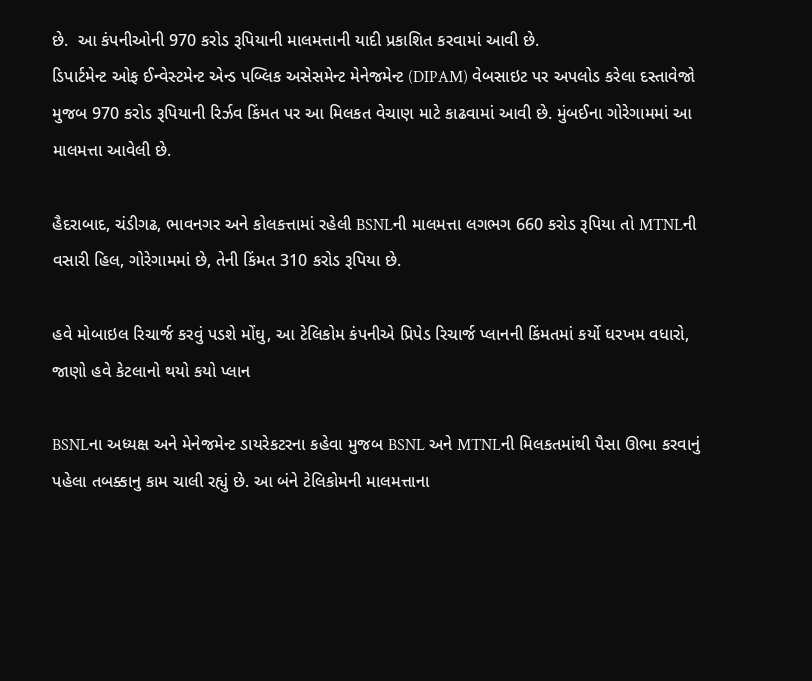છે.  આ કંપનીઓની 970 કરોડ રૂપિયાની માલમત્તાની યાદી પ્રકાશિત કરવામાં આવી છે.
ડિપાર્ટમેન્ટ ઓફ ઈન્વેસ્ટમેન્ટ એન્ડ પબ્લિક અસેસમેન્ટ મેનેજમેન્ટ (DIPAM) વેબસાઇટ પર અપલોડ કરેલા દસ્તાવેજો મુજબ 970 કરોડ રૂપિયાની રિર્ઝવ કિંમત પર આ મિલકત વેચાણ માટે કાઢવામાં આવી છે. મુંબઈના ગોરેગામમાં આ માલમત્તા આવેલી છે.

હૈદરાબાદ, ચંડીગઢ, ભાવનગર અને કોલકત્તામાં રહેલી BSNLની માલમત્તા લગભગ 660 કરોડ રૂપિયા તો MTNLની વસારી હિલ, ગોરેગામમાં છે, તેની કિંમત 310 કરોડ રૂપિયા છે.

હવે મોબાઇલ રિચાર્જ કરવું પડશે મોંઘુ, આ ટેલિકોમ કંપનીએ પ્રિપેડ રિચાર્જ પ્લાનની કિંમતમાં કર્યો ધરખમ વધારો, જાણો હવે કેટલાનો થયો કયો પ્લાન

BSNLના અધ્યક્ષ અને મેનેજમેન્ટ ડાયરેકટરના કહેવા મુજબ BSNL અને MTNLની મિલકતમાંથી પૈસા ઊભા કરવાનું પહેલા તબક્કાનુ કામ ચાલી રહ્યું છે. આ બંને ટેલિકોમની માલમત્તાના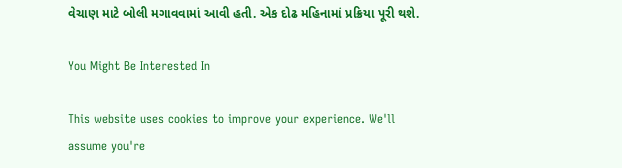વેચાણ માટે બોલી મગાવવામાં આવી હતી. એક દોઢ મહિનામાં પ્રક્રિયા પૂરી થશે.

You Might Be Interested In

This website uses cookies to improve your experience. We'll assume you're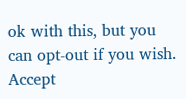ok with this, but you can opt-out if you wish. Accept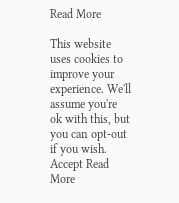Read More

This website uses cookies to improve your experience. We'll assume you're ok with this, but you can opt-out if you wish. Accept Read More